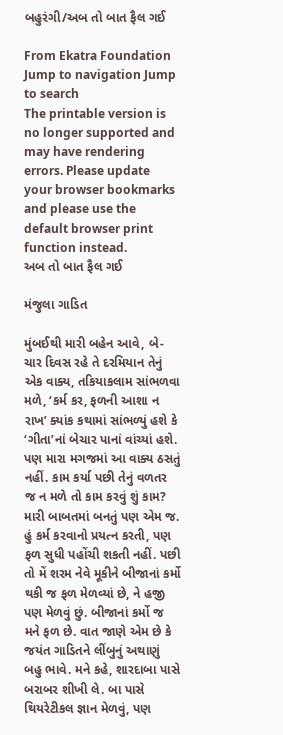બહુરંગી/અબ તો બાત ફૈલ ગઈ

From Ekatra Foundation
Jump to navigation Jump to search
The printable version is no longer supported and may have rendering errors. Please update your browser bookmarks and please use the default browser print function instead.
અબ તો બાત ફૈલ ગઈ

મંજુલા ગાડિત

મુંબઈથી મારી બહેન આવે, બે-ચાર દિવસ રહે તે દરમિયાન તેનું એક વાક્ય, તકિયાકલામ સાંભળવા મળે, ‘કર્મ કર, ફળની આશા ન રાખ’ ક્યાંક કથામાં સાંભળ્યું હશે કે ‘ગીતા’નાં બેચાર પાનાં વાંચ્યાં હશે. પણ મારા મગજમાં આ વાક્ય ઠસતું નહીં. કામ કર્યા પછી તેનું વળતર જ ન મળે તો કામ કરવું શું કામ? મારી બાબતમાં બનતું પણ એમ જ. હું કર્મ કરવાનો પ્રયત્ન કરતી, પણ ફળ સુધી પહોંચી શકતી નહીં. પછી તો મેં શરમ નેવે મૂકીને બીજાનાં કર્મો થકી જ ફળ મેળવ્યાં છે, ને હજી પણ મેળવું છું. બીજાનાં કર્મો જ મને ફળ છે. વાત જાણે એમ છે કે જયંત ગાડિતને લીંબુનું અથાણું બહુ ભાવે. મને કહે, શારદાબા પાસે બરાબર શીખી લે. બા પાસે થિયરેટીકલ જ્ઞાન મેળવું, પણ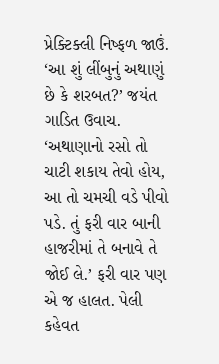પ્રેક્ટિક્લી નિષ્ફળ જાઉં. ‘આ શું લીંબુનું અથાણું છે કે શરબત?’ જયંત ગાડિત ઉવાચ. ‘અથાણાનો રસો તો ચાટી શકાય તેવો હોય, આ તો ચમચી વડે પીવો પડે. તું ફરી વાર બાની હાજરીમાં તે બનાવે તે જોઈ લે.’ ફરી વાર પણ એ જ હાલત. પેલી કહેવત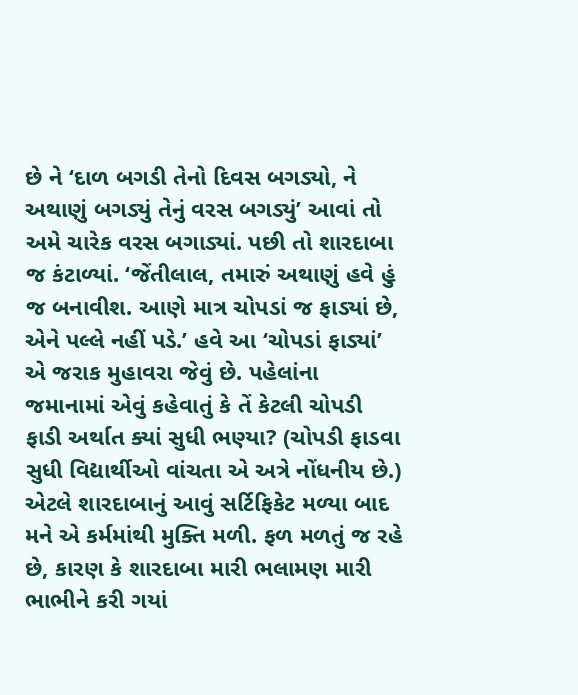છે ને ‘દાળ બગડી તેનો દિવસ બગડ્યો, ને અથાણું બગડ્યું તેનું વરસ બગડ્યું’ આવાં તો અમે ચારેક વરસ બગાડ્યાં. પછી તો શારદાબા જ કંટાળ્યાં. ‘જેંતીલાલ, તમારું અથાણું હવે હું જ બનાવીશ. આણે માત્ર ચોપડાં જ ફાડ્યાં છે, એને પલ્લે નહીં પડે.’ હવે આ ‘ચોપડાં ફાડ્યાં’ એ જરાક મુહાવરા જેવું છે. પહેલાંના જમાનામાં એવું કહેવાતું કે તેં કેટલી ચોપડી ફાડી અર્થાત ક્યાં સુધી ભણ્યા? (ચોપડી ફાડવા સુધી વિદ્યાર્થીઓ વાંચતા એ અત્રે નોંધનીય છે.) એટલે શારદાબાનું આવું સર્ટિફિકેટ મળ્યા બાદ મને એ કર્મમાંથી મુક્તિ મળી. ફળ મળતું જ રહે છે, કારણ કે શારદાબા મારી ભલામણ મારી ભાભીને કરી ગયાં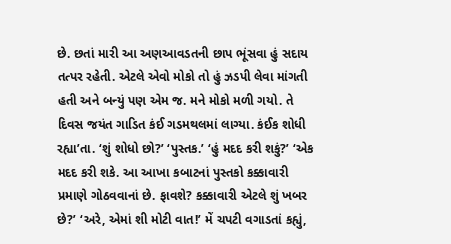છે. છતાં મારી આ અણઆવડતની છાપ ભૂંસવા હું સદાય તત્પર રહેતી. એટલે એવો મોકો તો હું ઝડપી લેવા માંગતી હતી અને બન્યું પણ એમ જ. મને મોકો મળી ગયો. તે દિવસ જયંત ગાડિત કંઈ ગડમથલમાં લાગ્યા. કંઈક શોધી રહ્યા’તા. ‘શું શોધો છો?’ ‘પુસ્તક.’ ‘હું મદદ કરી શકું?’ ‘એક મદદ કરી શકે. આ આખા કબાટનાં પુસ્તકો કક્કાવારી પ્રમાણે ગોઠવવાનાં છે. ફાવશે? કક્કાવારી એટલે શું ખબર છે?’ ‘અરે, એમાં શી મોટી વાત!’ મેં ચપટી વગાડતાં કહ્યું,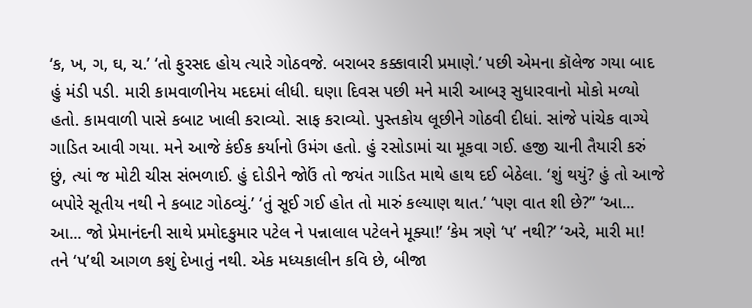‘ક, ખ, ગ, ઘ, ચ.’ ‘તો ફુરસદ હોય ત્યારે ગોઠવજે. બરાબર કક્કાવારી પ્રમાણે.’ પછી એમના કૉલેજ ગયા બાદ હું મંડી પડી. મારી કામવાળીનેય મદદમાં લીધી. ઘણા દિવસ પછી મને મારી આબરૂ સુધારવાનો મોકો મળ્યો હતો. કામવાળી પાસે કબાટ ખાલી કરાવ્યો. સાફ કરાવ્યો. પુસ્તકોય લૂછીને ગોઠવી દીધાં. સાંજે પાંચેક વાગ્યે ગાડિત આવી ગયા. મને આજે કંઈક કર્યાનો ઉમંગ હતો. હું રસોડામાં ચા મૂકવા ગઈ. હજી ચાની તૈયારી કરું છું, ત્યાં જ મોટી ચીસ સંભળાઈ. હું દોડીને જોઉં તો જયંત ગાડિત માથે હાથ દઈ બેઠેલા. ‘શું થયું? હું તો આજે બપોરે સૂતીય નથી ને કબાટ ગોઠવ્યું.’ ‘તું સૂઈ ગઈ હોત તો મારું કલ્યાણ થાત.’ ‘પણ વાત શી છે?” ‘આ... આ... જો પ્રેમાનંદની સાથે પ્રમોદકુમાર પટેલ ને પન્નાલાલ પટેલને મૂક્યા!’ ‘કેમ ત્રણે ‘પ’ નથી?’ ‘અરે, મારી મા! તને ‘પ’થી આગળ કશું દેખાતું નથી. એક મધ્યકાલીન કવિ છે, બીજા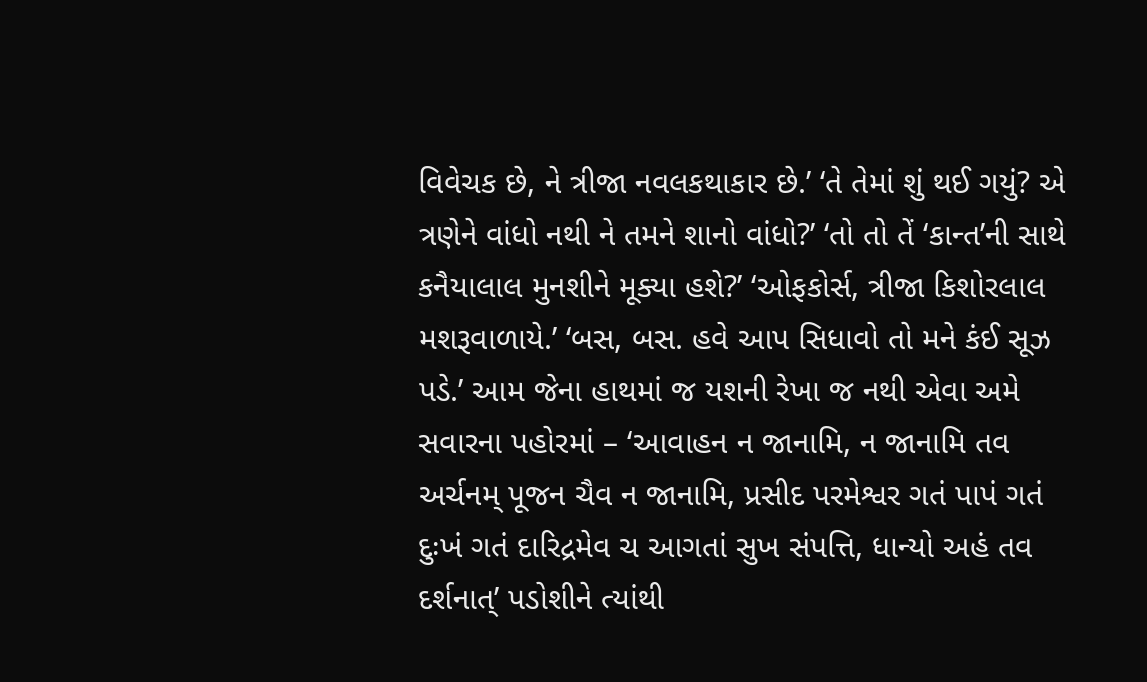વિવેચક છે, ને ત્રીજા નવલકથાકાર છે.’ ‘તે તેમાં શું થઈ ગયું? એ ત્રણેને વાંધો નથી ને તમને શાનો વાંધો?’ ‘તો તો તેં ‘કાન્ત’ની સાથે કનૈયાલાલ મુનશીને મૂક્યા હશે?’ ‘ઓફકોર્સ, ત્રીજા કિશોરલાલ મશરૂવાળાયે.’ ‘બસ, બસ. હવે આપ સિધાવો તો મને કંઈ સૂઝ પડે.’ આમ જેના હાથમાં જ યશની રેખા જ નથી એવા અમે સવારના પહોરમાં – ‘આવાહન ન જાનામિ, ન જાનામિ તવ અર્ચનમ્ પૂજન ચૈવ ન જાનામિ, પ્રસીદ પરમેશ્વર ગતં પાપં ગતં દુઃખં ગતં દારિદ્રમેવ ચ આગતાં સુખ સંપત્તિ, ધાન્યો અહં તવ દર્શનાત્’ પડોશીને ત્યાંથી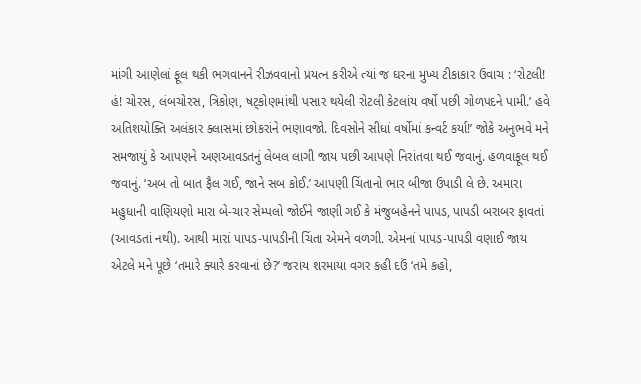માંગી આણેલાં ફૂલ થકી ભગવાનને રીઝવવાનો પ્રયત્ન કરીએ ત્યાં જ ઘરના મુખ્ય ટીકાકાર ઉવાચ : ‘રોટલી! હં! ચોરસ, લંબચોરસ, ત્રિકોણ, ષટ્કોણમાંથી પસાર થયેલી રોટલી કેટલાંય વર્ષો પછી ગોળપદને પામી.’ હવે અતિશયોક્તિ અલંકાર ક્લાસમાં છોકરાંને ભણાવજો. દિવસોને સીધાં વર્ષોમાં કન્વર્ટ કર્યા!’ જોકે અનુભવે મને સમજાયું કે આપણને અણઆવડતનું લેબલ લાગી જાય પછી આપણે નિરાંતવા થઈ જવાનું. હળવાફૂલ થઈ જવાનું. ‘અબ તો બાત ફૈલ ગઈ, જાને સબ કોઈ.’ આપણી ચિંતાનો ભાર બીજા ઉપાડી લે છે. અમારા મહુધાની વાણિયણો મારા બે-ચાર સેમ્પલો જોઈને જાણી ગઈ કે મંજુબહેનને પાપડ, પાપડી બરાબર ફાવતાં (આવડતાં નથી). આથી મારાં પાપડ-પાપડીની ચિંતા એમને વળગી. એમનાં પાપડ-પાપડી વણાઈ જાય એટલે મને પૂછે ‘તમારે ક્યારે કરવાનાં છે?’ જરાય શરમાયા વગર કહી દઉં ‘તમે કહો,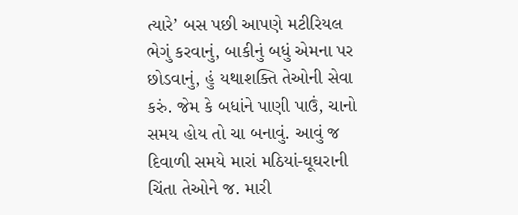ત્યારે’ બસ પછી આપણે મટીરિયલ ભેગું કરવાનું, બાકીનું બધું એમના પર છોડવાનું, હું યથાશક્તિ તેઓની સેવા કરું. જેમ કે બધાંને પાણી પાઉં, ચાનો સમય હોય તો ચા બનાવું. આવું જ દિવાળી સમયે મારાં મઠિયાં-ઘૂઘરાની ચિંતા તેઓને જ. મારી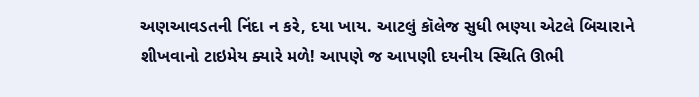અણઆવડતની નિંદા ન કરે, દયા ખાય. આટલું કૉલેજ સુધી ભણ્યા એટલે બિચારાને શીખવાનો ટાઇમેય ક્યારે મળે! આપણે જ આપણી દયનીય સ્થિતિ ઊભી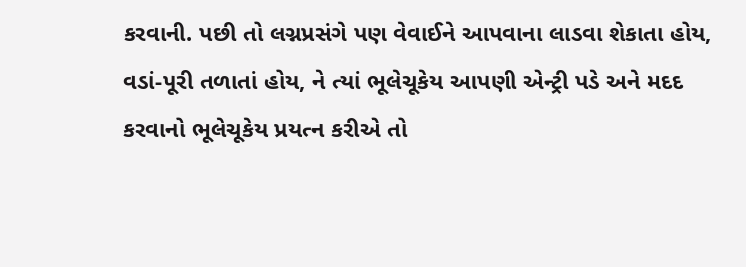કરવાની. પછી તો લગ્નપ્રસંગે પણ વેવાઈને આપવાના લાડવા શેકાતા હોય, વડાં-પૂરી તળાતાં હોય, ને ત્યાં ભૂલેચૂકેય આપણી એન્ટ્રી પડે અને મદદ કરવાનો ભૂલેચૂકેય પ્રયત્ન કરીએ તો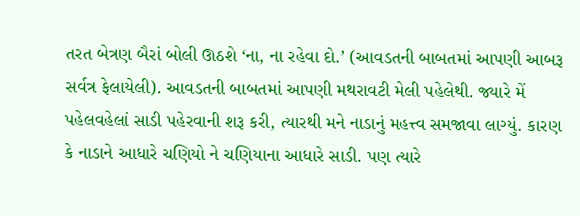તરત બેત્રણ બૈરાં બોલી ઊઠશે ‘ના, ના રહેવા દો.’ (આવડતની બાબતમાં આપણી આબરૂ સર્વત્ર ફેલાયેલી). આવડતની બાબતમાં આપણી મથરાવટી મેલી પહેલેથી. જ્યારે મેં પહેલવહેલાં સાડી પહેરવાની શરૂ કરી, ત્યારથી મને નાડાનું મહત્ત્વ સમજાવા લાગ્યું. કારણ કે નાડાને આધારે ચણિયો ને ચણિયાના આધારે સાડી. પણ ત્યારે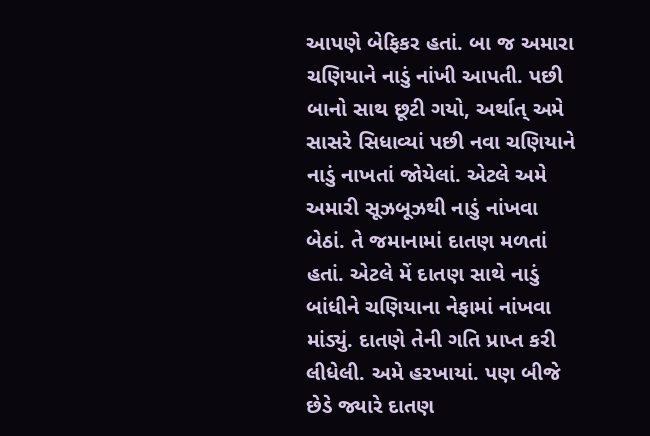આપણે બેફિકર હતાં. બા જ અમારા ચણિયાને નાડું નાંખી આપતી. પછી બાનો સાથ છૂટી ગયો, અર્થાત્ અમે સાસરે સિધાવ્યાં પછી નવા ચણિયાને નાડું નાખતાં જોયેલાં. એટલે અમે અમારી સૂઝબૂઝથી નાડું નાંખવા બેઠાં. તે જમાનામાં દાતણ મળતાં હતાં. એટલે મેં દાતણ સાથે નાડું બાંધીને ચણિયાના નેફામાં નાંખવા માંડ્યું. દાતણે તેની ગતિ પ્રાપ્ત કરી લીધેલી. અમે હરખાયાં. પણ બીજે છેડે જ્યારે દાતણ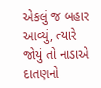એકલું જ બહાર આવ્યું, ત્યારે જોયું તો નાડાએ દાતણનો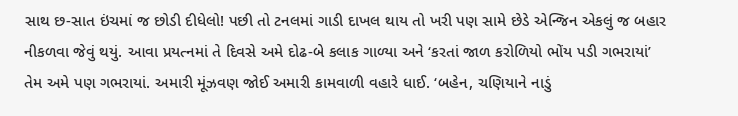સાથ છ-સાત ઇંચમાં જ છોડી દીધેલો! પછી તો ટનલમાં ગાડી દાખલ થાય તો ખરી પણ સામે છેડે એન્જિન એકલું જ બહાર નીકળવા જેવું થયું. આવા પ્રયત્નમાં તે દિવસે અમે દોઢ-બે કલાક ગાળ્યા અને ‘કરતાં જાળ કરોળિયો ભોંય પડી ગભરાયાં’ તેમ અમે પણ ગભરાયાં. અમારી મૂંઝવણ જોઈ અમારી કામવાળી વહારે ધાઈ. ‘બહેન, ચણિયાને નાડું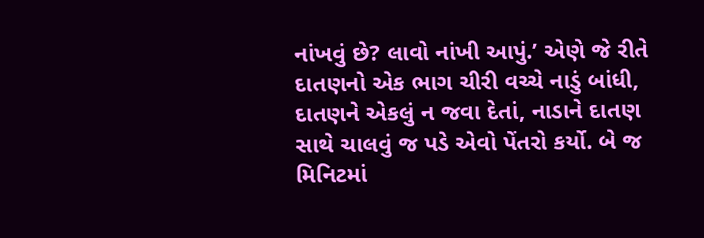નાંખવું છે? લાવો નાંખી આપું.’ એણે જે રીતે દાતણનો એક ભાગ ચીરી વચ્ચે નાડું બાંધી, દાતણને એકલું ન જવા દેતાં, નાડાને દાતણ સાથે ચાલવું જ પડે એવો પેંતરો કર્યો. બે જ મિનિટમાં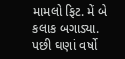મામલો ફિટ. મેં બે કલાક બગાડ્યા. પછી ઘણાં વર્ષો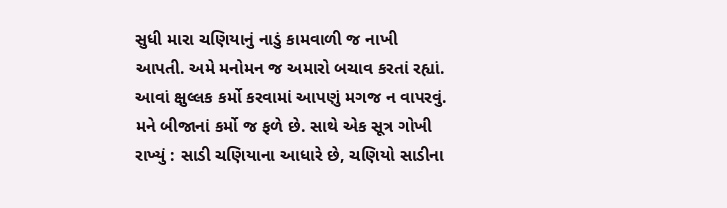સુધી મારા ચણિયાનું નાડું કામવાળી જ નાખી આપતી. અમે મનોમન જ અમારો બચાવ કરતાં રહ્યાં. આવાં ક્ષુલ્લક કર્મો કરવામાં આપણું મગજ ન વાપરવું. મને બીજાનાં કર્મો જ ફળે છે. સાથે એક સૂત્ર ગોખી રાખ્યું : સાડી ચણિયાના આધારે છે, ચણિયો સાડીના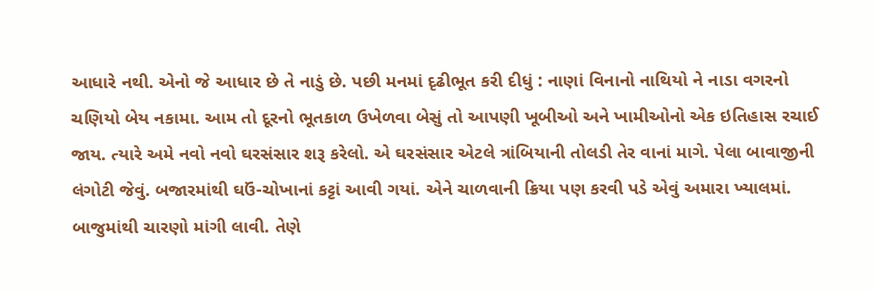આધારે નથી. એનો જે આધાર છે તે નાડું છે. પછી મનમાં દૃઢીભૂત કરી દીધું : નાણાં વિનાનો નાથિયો ને નાડા વગરનો ચણિયો બેય નકામા. આમ તો દૂરનો ભૂતકાળ ઉખેળવા બેસું તો આપણી ખૂબીઓ અને ખામીઓનો એક ઇતિહાસ રચાઈ જાય. ત્યારે અમે નવો નવો ઘરસંસાર શરૂ કરેલો. એ ઘરસંસાર એટલે ત્રાંબિયાની તોલડી તેર વાનાં માગે. પેલા બાવાજીની લંગોટી જેવું. બજારમાંથી ઘઉં-ચોખાનાં કટ્ટાં આવી ગયાં. એને ચાળવાની ક્રિયા પણ કરવી પડે એવું અમારા ખ્યાલમાં. બાજુમાંથી ચારણો માંગી લાવી. તેણે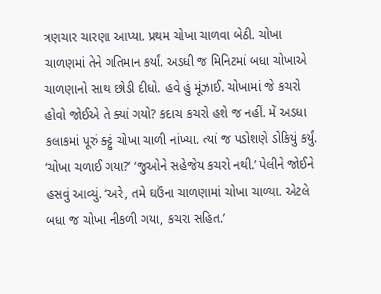ત્રણચાર ચારણા આપ્યા. પ્રથમ ચોખા ચાળવા બેઠી. ચોખા ચાળણમાં તેને ગતિમાન કર્યાં. અડધી જ મિનિટમાં બધા ચોખાએ ચાળણાનો સાથ છોડી દીધો. હવે હું મૂંઝાઈ. ચોખામાં જે કચરો હોવો જોઈએ તે ક્યાં ગયો? કદાચ કચરો હશે જ નહીં. મેં અડધા કલાકમાં પૂરું ક્ટ્ટું ચોખા ચાળી નાંખ્યા. ત્યાં જ પડોશણે ડોકિયું કર્યું. ‘ચોખા ચળાઈ ગયા?’ ‘જુઓને સહેજેય કચરો નથી.’ પેલીને જોઈને હસવું આવ્યું. ‘અરે, તમે ઘઉંના ચાળણામાં ચોખા ચાળ્યા. એટલે બધા જ ચોખા નીકળી ગયા, કચરા સહિત.’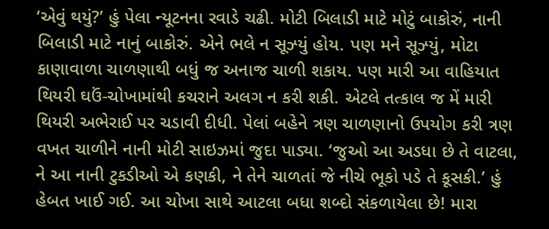‘એવું થયું?’ હું પેલા ન્યૂટનના રવાડે ચઢી. મોટી બિલાડી માટે મોટું બાકોરું, નાની બિલાડી માટે નાનું બાકોરું. એને ભલે ન સૂઝ્યું હોય. પણ મને સૂઝ્યું, મોટા કાણાવાળા ચાળણાથી બધું જ અનાજ ચાળી શકાય. પણ મારી આ વાહિયાત થિયરી ઘઉં-ચોખામાંથી કચરાને અલગ ન કરી શકી. એટલે તત્કાલ જ મેં મારી થિયરી અભેરાઈ પર ચડાવી દીધી. પેલાં બહેને ત્રણ ચાળણાનો ઉપયોગ કરી ત્રણ વખત ચાળીને નાની મોટી સાઇઝમાં જુદા પાડ્યા. ‘જુઓ આ અડધા છે તે વાટલા, ને આ નાની ટુકડીઓ એ કણકી, ને તેને ચાળતાં જે નીચે ભૂકો પડે તે કૂસકી.’ હું હેબત ખાઈ ગઈ. આ ચોખા સાથે આટલા બધા શબ્દો સંકળાયેલા છે! મારા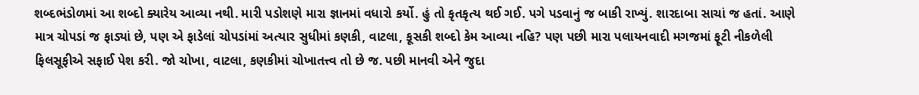શબ્દભંડોળમાં આ શબ્દો ક્યારેય આવ્યા નથી. મારી પડોશણે મારા જ્ઞાનમાં વધારો કર્યો. હું તો કૃતકૃત્ય થઈ ગઈ. પગે પડવાનું જ બાકી રાખ્યું. શારદાબા સાચાં જ હતાં. આણે માત્ર ચોપડાં જ ફાડ્યાં છે, પણ એ ફાડેલાં ચોપડાંમાં અત્યાર સુધીમાં કણકી, વાટલા, કૂસકી શબ્દો કેમ આવ્યા નહિ? પણ પછી મારા પલાયનવાદી મગજમાં ફૂટી નીકળેલી ફિલસૂફીએ સફાઈ પેશ કરી. જો ચોખા, વાટલા, કણકીમાં ચોખાતત્ત્વ તો છે જ. પછી માનવી એને જુદા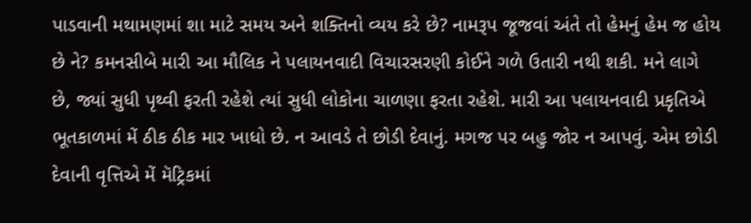પાડવાની મથામણમાં શા માટે સમય અને શક્તિનો વ્યય કરે છે? નામરૂપ જૂજવાં અંતે તો હેમનું હેમ જ હોય છે ને? કમનસીબે મારી આ મૌલિક ને પલાયનવાદી વિચારસરણી કોઈને ગળે ઉતારી નથી શકી. મને લાગે છે, જ્યાં સુધી પૃથ્વી ફરતી રહેશે ત્યાં સુધી લોકોના ચાળણા ફરતા રહેશે. મારી આ પલાયનવાદી પ્રકૃતિએ ભૂતકાળમાં મેં ઠીક ઠીક માર ખાધો છે. ન આવડે તે છોડી દેવાનું. મગજ પર બહુ જોર ન આપવું. એમ છોડી દેવાની વૃત્તિએ મેં મૅટ્રિકમાં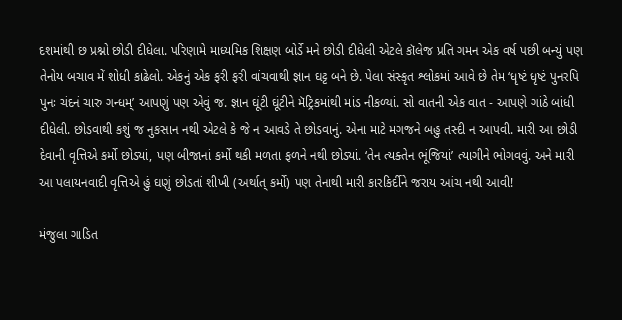દશમાંથી છ પ્રશ્નો છોડી દીધેલા. પરિણામે માધ્યમિક શિક્ષણ બોર્ડે મને છોડી દીધેલી એટલે કૉલેજ પ્રતિ ગમન એક વર્ષ પછી બન્યું પણ તેનોય બચાવ મેં શોધી કાઢેલો. એકનું એક ફરી ફરી વાંચવાથી જ્ઞાન ઘટ્ટ બને છે. પેલા સંસ્કૃત શ્લોકમાં આવે છે તેમ ‘ધૃષ્ટં ધૃષ્ટં પુનરપિ પુનઃ ચંદનં ચારુ ગન્ધમ્’ આપણું પણ એવું જ. જ્ઞાન ઘૂંટી ઘૂંટીને મૅટ્રિકમાંથી માંડ નીકળ્યાં. સો વાતની એક વાત - આપણે ગાંઠે બાંધી દીધેલી. છોડવાથી કશું જ નુકસાન નથી એટલે કે જે ન આવડે તે છોડવાનું. એના માટે મગજને બહુ તસ્દી ન આપવી. મારી આ છોડી દેવાની વૃત્તિએ કર્મો છોડ્યાં, પણ બીજાનાં કર્મો થકી મળતા ફળને નથી છોડ્યાં. ‘તેન ત્યક્તેન ભૂંજિયાં’ ત્યાગીને ભોગવવું. અને મારી આ પલાયનવાદી વૃત્તિએ હું ઘણું છોડતાં શીખી (અર્થાત્ કર્મો) પણ તેનાથી મારી કારકિર્દીને જરાય આંચ નથી આવી!

મંજુલા ગાડિત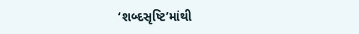‘શબ્દસૃષ્ટિ’માંથી